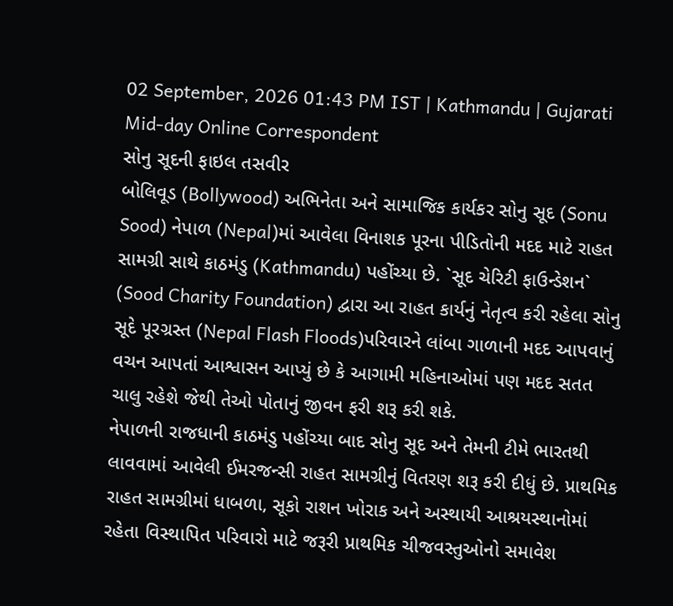02 September, 2026 01:43 PM IST | Kathmandu | Gujarati Mid-day Online Correspondent
સોનુ સૂદની ફાઇલ તસવીર
બોલિવૂડ (Bollywood) અભિનેતા અને સામાજિક કાર્યકર સોનુ સૂદ (Sonu Sood) નેપાળ (Nepal)માં આવેલા વિનાશક પૂરના પીડિતોની મદદ માટે રાહત સામગ્રી સાથે કાઠમંડુ (Kathmandu) પહોંચ્યા છે. `સૂદ ચેરિટી ફાઉન્ડેશન` (Sood Charity Foundation) દ્વારા આ રાહત કાર્યનું નેતૃત્વ કરી રહેલા સોનુ સૂદે પૂરગ્રસ્ત (Nepal Flash Floods)પરિવારને લાંબા ગાળાની મદદ આપવાનું વચન આપતાં આશ્વાસન આપ્યું છે કે આગામી મહિનાઓમાં પણ મદદ સતત ચાલુ રહેશે જેથી તેઓ પોતાનું જીવન ફરી શરૂ કરી શકે.
નેપાળની રાજધાની કાઠમંડુ પહોંચ્યા બાદ સોનુ સૂદ અને તેમની ટીમે ભારતથી લાવવામાં આવેલી ઈમરજન્સી રાહત સામગ્રીનું વિતરણ શરૂ કરી દીધું છે. પ્રાથમિક રાહત સામગ્રીમાં ધાબળા, સૂકો રાશન ખોરાક અને અસ્થાયી આશ્રયસ્થાનોમાં રહેતા વિસ્થાપિત પરિવારો માટે જરૂરી પ્રાથમિક ચીજવસ્તુઓનો સમાવેશ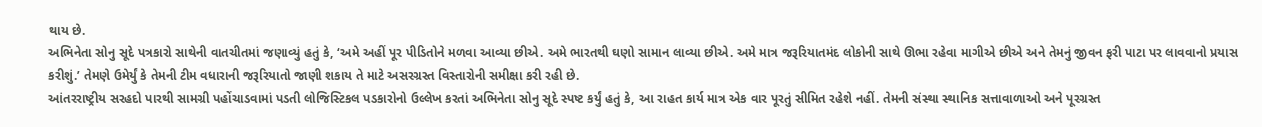થાય છે.
અભિનેતા સોનુ સૂદે પત્રકારો સાથેની વાતચીતમાં જણાવ્યું હતું કે, ‘અમે અહીં પૂર પીડિતોને મળવા આવ્યા છીએ. અમે ભારતથી ઘણો સામાન લાવ્યા છીએ. અમે માત્ર જરૂરિયાતમંદ લોકોની સાથે ઊભા રહેવા માગીએ છીએ અને તેમનું જીવન ફરી પાટા પર લાવવાનો પ્રયાસ કરીશું.’ તેમણે ઉમેર્યું કે તેમની ટીમ વધારાની જરૂરિયાતો જાણી શકાય તે માટે અસરગ્રસ્ત વિસ્તારોની સમીક્ષા કરી રહી છે.
આંતરરાષ્ટ્રીય સરહદો પારથી સામગ્રી પહોંચાડવામાં પડતી લોજિસ્ટિકલ પડકારોનો ઉલ્લેખ કરતાં અભિનેતા સોનુ સૂદે સ્પષ્ટ કર્યું હતું કે, આ રાહત કાર્ય માત્ર એક વાર પૂરતું સીમિત રહેશે નહીં. તેમની સંસ્થા સ્થાનિક સત્તાવાળાઓ અને પૂરગ્રસ્ત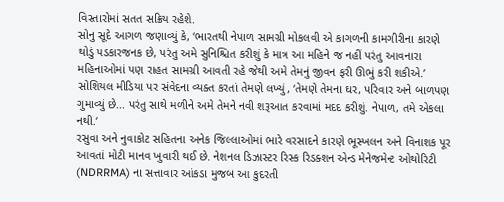વિસ્તારોમાં સતત સક્રિય રહેશે.
સોનુ સૂદે આગળ જણાવ્યું કે, ‘ભારતથી નેપાળ સામગ્રી મોકલવી એ કાગળની કામગીરીના કારણે થોડું પડકારજનક છે, પરંતુ અમે સુનિશ્ચિત કરીશું કે માત્ર આ મહિને જ નહીં પરંતુ આવનારા મહિનાઓમાં પણ રાહત સામગ્રી આવતી રહે જેથી અમે તેમનું જીવન ફરી ઊભું કરી શકીએ.’ સોશિયલ મીડિયા પર સંવેદના વ્યક્ત કરતાં તેમણે લખ્યું, ‘તેમણે તેમના ઘર, પરિવાર અને બાળપણ ગુમાવ્યું છે... પરંતુ સાથે મળીને અમે તેમને નવી શરૂઆત કરવામાં મદદ કરીશું. નેપાળ, તમે એકલા નથી.’
રસુવા અને નુવાકોટ સહિતના અનેક જિલ્લાઓમાં ભારે વરસાદને કારણે ભૂસ્ખલન અને વિનાશક પૂર આવતાં મોટી માનવ ખુવારી થઈ છે. નેશનલ ડિઝાસ્ટર રિસ્ક રિડક્શન એન્ડ મેનેજમેન્ટ ઓથોરિટી (NDRRMA) ના સત્તાવાર આંકડા મુજબ આ કુદરતી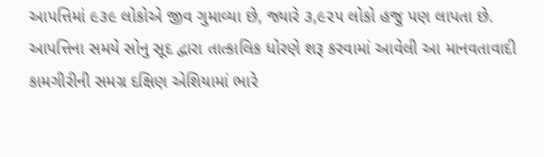આપત્તિમાં ૯૩૯ લોકોએ જીવ ગુમાવ્યા છે, જ્યારે ૩,૯૨૫ લોકો હજુ પણ લાપતા છે.
આપત્તિના સમયે સોનુ સૂદ દ્વારા તાત્કાલિક ધોરણે શરૂ કરવામાં આવેલી આ માનવતાવાદી કામગીરીની સમગ્ર દક્ષિણ એશિયામાં ભારે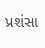પ્રશંસા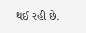થઈ રહી છે.